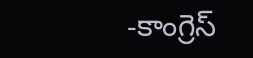-కాంగ్రెస్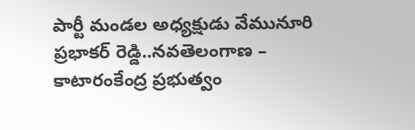పార్టీ మండల అధ్యక్షుడు వేమునూరి ప్రభాకర్ రెడ్డి..నవతెలంగాణ – కాటారంకేంద్ర ప్రభుత్వం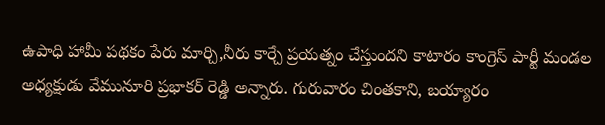ఉపాధి హామీ పథకం పేరు మార్చి,నీరు కార్చే ప్రయత్నం చేస్తుందని కాటారం కాంగ్రెస్ పార్టీ మండల అధ్యక్షుడు వేమునూరి ప్రభాకర్ రెడ్డి అన్నారు. గురువారం చింతకాని, బయ్యారం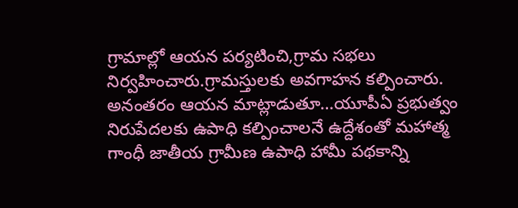గ్రామాల్లో ఆయన పర్యటించి,గ్రామ సభలు నిర్వహించారు.గ్రామస్తులకు అవగాహన కల్పించారు. అనంతరం ఆయన మాట్లాడుతూ…యూపీఏ ప్రభుత్వం నిరుపేదలకు ఉపాధి కల్పించాలనే ఉద్దేశంతో మహాత్మ గాంధీ జాతీయ గ్రామీణ ఉపాధి హామీ పథకాన్ని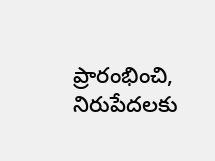ప్రారంభించి, నిరుపేదలకు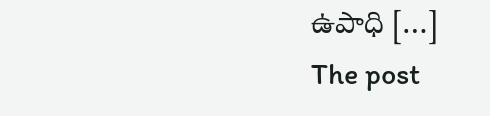ఉపాధి […]
The post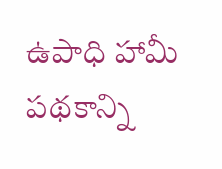ఉపాధి హామీ పథకాన్ని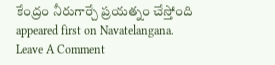కేంద్రం నీరుగార్చే ప్రయత్నం చేస్తోంది appeared first on Navatelangana.
Leave A Comment